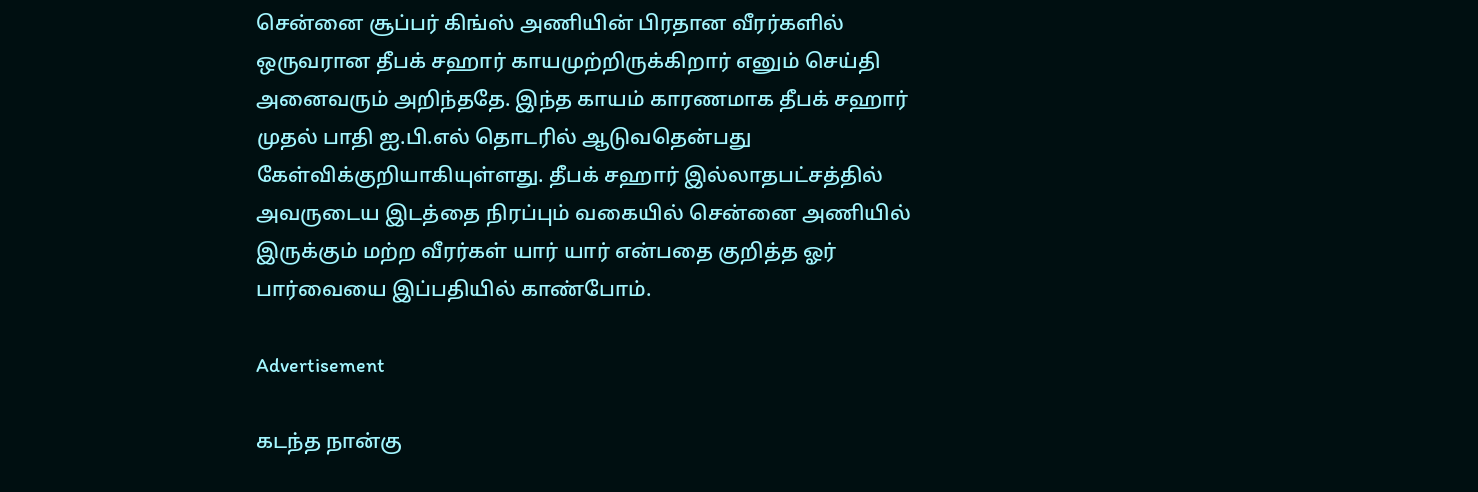சென்னை சூப்பர் கிங்ஸ் அணியின் பிரதான வீரர்களில் ஒருவரான தீபக் சஹார் காயமுற்றிருக்கிறார் எனும் செய்தி அனைவரும் அறிந்ததே. இந்த காயம் காரணமாக தீபக் சஹார் முதல் பாதி ஐ.பி.எல் தொடரில் ஆடுவதென்பது கேள்விக்குறியாகியுள்ளது. தீபக் சஹார் இல்லாதபட்சத்தில் அவருடைய இடத்தை நிரப்பும் வகையில் சென்னை அணியில் இருக்கும் மற்ற வீரர்கள் யார் யார் என்பதை குறித்த ஓர் பார்வையை இப்பதியில் காண்போம்.

Advertisement

கடந்த நான்கு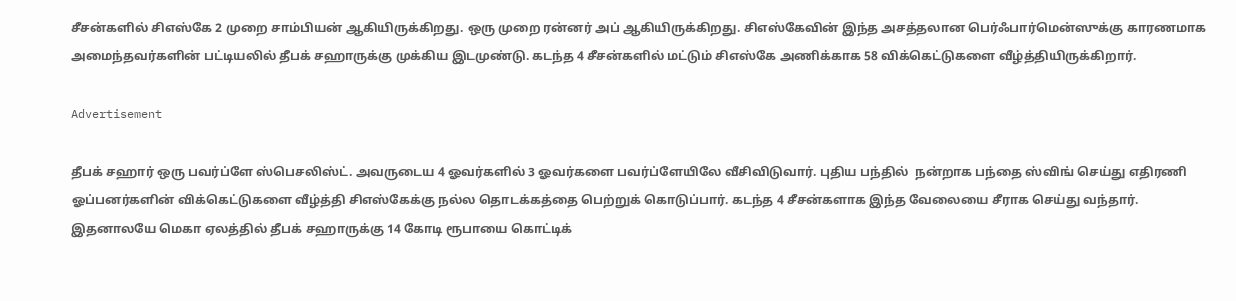சீசன்களில் சிஎஸ்கே 2 முறை சாம்பியன் ஆகியிருக்கிறது. ஒரு முறை ரன்னர் அப் ஆகியிருக்கிறது. சிஎஸ்கேவின் இந்த அசத்தலான பெர்ஃபார்மென்ஸுக்கு காரணமாக அமைந்தவர்களின் பட்டியலில் தீபக் சஹாருக்கு முக்கிய இடமுண்டு. கடந்த 4 சீசன்களில் மட்டும் சிஎஸ்கே அணிக்காக 58 விக்கெட்டுகளை வீழ்த்தியிருக்கிறார்.

Advertisement

தீபக் சஹார் ஒரு பவர்ப்ளே ஸ்பெசலிஸ்ட். அவருடைய 4 ஓவர்களில் 3 ஓவர்களை பவர்ப்ளேயிலே வீசிவிடுவார். புதிய பந்தில்  நன்றாக பந்தை ஸ்விங் செய்து எதிரணி ஓப்பனர்களின் விக்கெட்டுகளை வீழ்த்தி சிஎஸ்கேக்கு நல்ல தொடக்கத்தை பெற்றுக் கொடுப்பார். கடந்த 4 சீசன்களாக இந்த வேலையை சீராக செய்து வந்தார். இதனாலயே மெகா ஏலத்தில் தீபக் சஹாருக்கு 14 கோடி ரூபாயை கொட்டிக்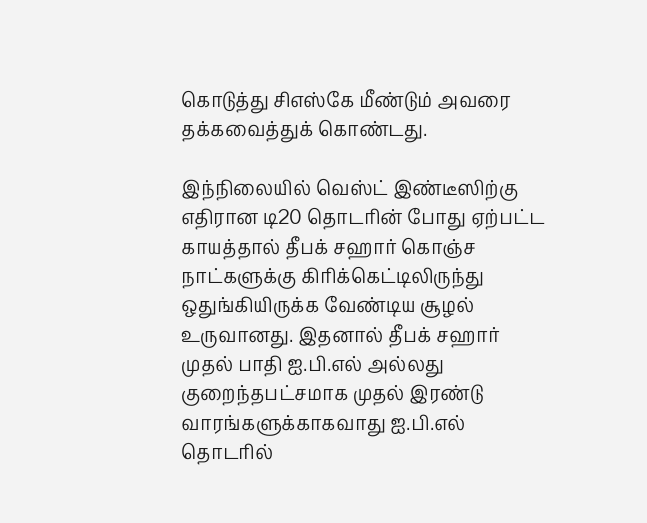கொடுத்து சிஎஸ்கே மீண்டும் அவரை தக்கவைத்துக் கொண்டது.

இந்நிலையில் வெஸ்ட் இண்டீஸிற்கு எதிரான டி20 தொடரின் போது ஏற்பட்ட காயத்தால் தீபக் சஹார் கொஞ்ச நாட்களுக்கு கிரிக்கெட்டிலிருந்து ஒதுங்கியிருக்க வேண்டிய சூழல் உருவானது. இதனால் தீபக் சஹார் முதல் பாதி ஐ.பி.எல் அல்லது குறைந்தபட்சமாக முதல் இரண்டு வாரங்களுக்காகவாது ஐ.பி.எல் தொடரில்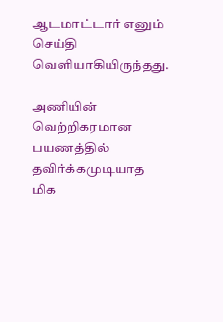ஆடமாட்டார் எனும் செய்தி வெளியாகியிருந்தது.

அணியின் வெற்றிகரமான பயணத்தில் தவிர்க்கமுடியாத மிக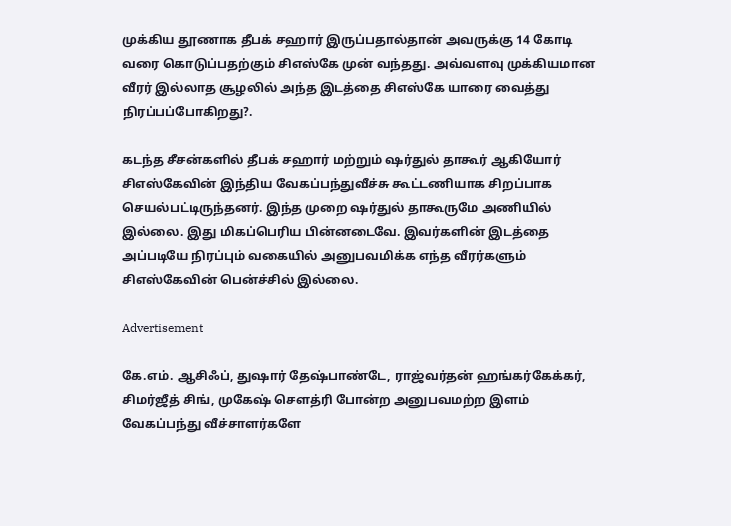முக்கிய தூணாக தீபக் சஹார் இருப்பதால்தான் அவருக்கு 14 கோடி வரை கொடுப்பதற்கும் சிஎஸ்கே முன் வந்தது. அவ்வளவு முக்கியமான வீரர் இல்லாத சூழலில் அந்த இடத்தை சிஎஸ்கே யாரை வைத்து நிரப்பப்போகிறது?.

கடந்த சீசன்களில் தீபக் சஹார் மற்றும் ஷர்துல் தாகூர் ஆகியோர் சிஎஸ்கேவின் இந்திய வேகப்பந்துவீச்சு கூட்டணியாக சிறப்பாக செயல்பட்டிருந்தனர். இந்த முறை ஷர்துல் தாகூருமே அணியில் இல்லை. இது மிகப்பெரிய பின்னடைவே. இவர்களின் இடத்தை அப்படியே நிரப்பும் வகையில் அனுபவமிக்க எந்த வீரர்களும் சிஎஸ்கேவின் பென்ச்சில் இல்லை.

Advertisement

கே.எம். ஆசிஃப், துஷார் தேஷ்பாண்டே, ராஜ்வர்தன் ஹங்கர்கேக்கர், சிமர்ஜீத் சிங், முகேஷ் சௌத்ரி போன்ற அனுபவமற்ற இளம் வேகப்பந்து வீச்சாளர்களே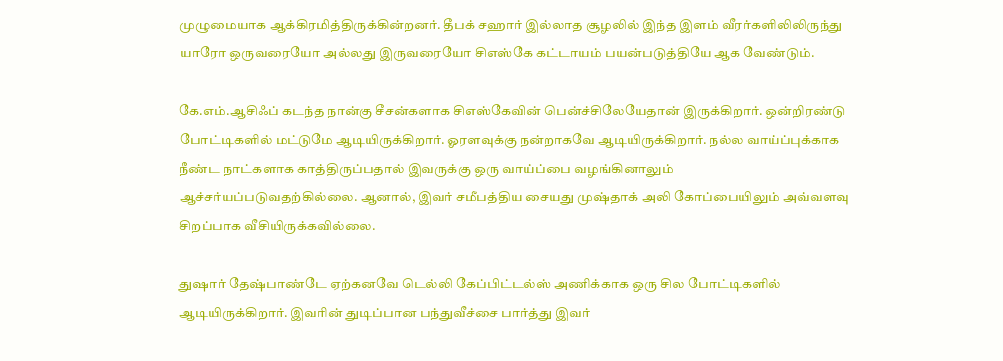முழுமையாக ஆக்கிரமித்திருக்கின்றனர். தீபக் சஹார் இல்லாத சூழலில் இந்த இளம் வீரர்களிலிலிருந்து யாரோ ஒருவரையோ அல்லது இருவரையோ சிஎஸ்கே கட்டாயம் பயன்படுத்தியே ஆக வேண்டும்.

கே.எம்.ஆசிஃப் கடந்த நான்கு சீசன்களாக சிஎஸ்கேவின் பென்ச்சிலேயேதான் இருக்கிறார். ஒன்றிரண்டு போட்டிகளில் மட்டுமே ஆடியிருக்கிறார். ஓரளவுக்கு நன்றாகவே ஆடியிருக்கிறார். நல்ல வாய்ப்புக்காக நீண்ட நாட்களாக காத்திருப்பதால் இவருக்கு ஒரு வாய்ப்பை வழங்கினாலும் ஆச்சர்யப்படுவதற்கில்லை. ஆனால், இவர் சமீபத்திய சையது முஷ்தாக் அலி கோப்பையிலும் அவ்வளவு சிறப்பாக வீசியிருக்கவில்லை.

துஷார் தேஷ்பாண்டே ஏற்கனவே டெல்லி கேப்பிட்டல்ஸ் அணிக்காக ஒரு சில போட்டிகளில் ஆடியிருக்கிறார். இவரின் துடிப்பான பந்துவீச்சை பார்த்து இவர்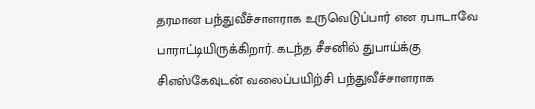தரமான பந்துவீச்சாளராக உருவெடுப்பார் என ரபாடாவே பாராட்டியிருக்கிறார். கடந்த சீசனில் துபாய்க்கு சிஎஸ்கேவுடன் வலைப்பயிற்சி பந்துவீச்சாளராக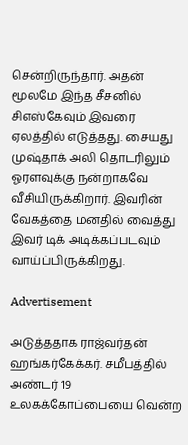சென்றிருந்தார். அதன் மூலமே இந்த சீசனில் சிஎஸ்கேவும் இவரை ஏலத்தில் எடுத்தது. சையது முஷ்தாக் அலி தொடரிலும் ஓரளவுக்கு நன்றாகவே வீசியிருக்கிறார். இவரின் வேகத்தை மனதில் வைத்து இவர் டிக் அடிக்கப்படவும் வாய்ப்பிருக்கிறது.

Advertisement

அடுத்ததாக ராஜ்வர்தன் ஹங்கர்கேக்கர். சமீபத்தில் அண்டர் 19 உலகக்கோப்பையை வென்ற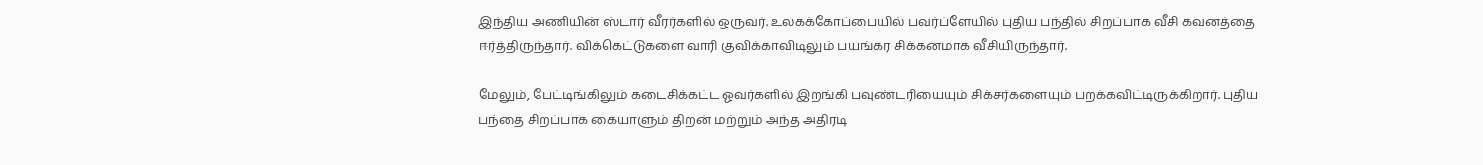இந்திய அணியின் ஸ்டார் வீரர்களில் ஒருவர். உலகக்கோப்பையில் பவர்ப்ளேயில் புதிய பந்தில் சிறப்பாக வீசி கவனத்தை ஈர்த்திருந்தார். விக்கெட்டுகளை வாரி குவிக்காவிடிலும் பயங்கர சிக்கனமாக வீசியிருந்தார்.

மேலும், பேட்டிங்கிலும் கடைசிக்கட்ட ஓவர்களில் இறங்கி பவுண்டரியையும் சிக்சர்களையும் பறக்கவிட்டிருக்கிறார். புதிய பந்தை சிறப்பாக கையாளும் திறன் மற்றும் அந்த அதிரடி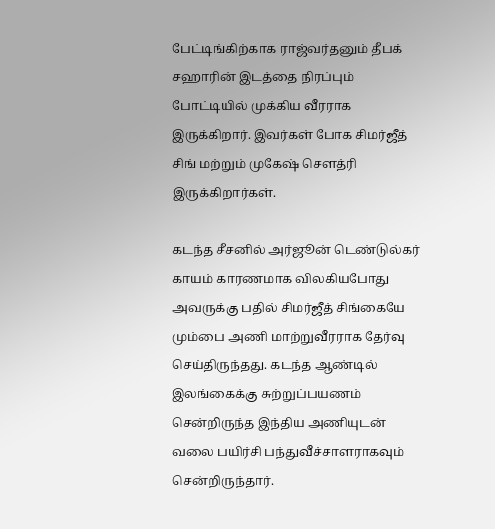பேட்டிங்கிற்காக ராஜ்வர்தனும் தீபக் சஹாரின் இடத்தை நிரப்பும் போட்டியில் முக்கிய வீரராக இருக்கிறார். இவர்கள் போக சிமர்ஜீத் சிங் மற்றும் முகேஷ் சௌத்ரி இருக்கிறார்கள்.

கடந்த சீசனில் அர்ஜூன் டெண்டுல்கர் காயம் காரணமாக விலகியபோது அவருக்கு பதில் சிமர்ஜீத் சிங்கையே மும்பை அணி மாற்றுவீரராக தேர்வு செய்திருந்தது. கடந்த ஆண்டில் இலங்கைக்கு சுற்றுப்பயணம் சென்றிருந்த இந்திய அணியுடன் வலை பயிர்சி பந்துவீச்சாளராகவும் சென்றிருந்தார்.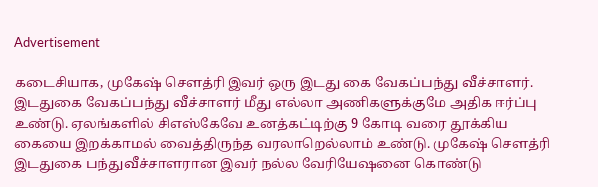Advertisement

கடைசியாக, முகேஷ் சௌத்ரி இவர் ஒரு இடது கை வேகப்பந்து வீச்சாளர். இடதுகை வேகப்பந்து வீச்சாளர் மீது எல்லா அணிகளுக்குமே அதிக ஈர்ப்பு உண்டு. ஏலங்களில் சிஎஸ்கேவே உனத்கட்டிற்கு 9 கோடி வரை தூக்கிய கையை இறக்காமல் வைத்திருந்த வரலாறெல்லாம் உண்டு. முகேஷ் சௌத்ரி இடதுகை பந்துவீச்சாளரான இவர் நல்ல வேரியேஷனை கொண்டு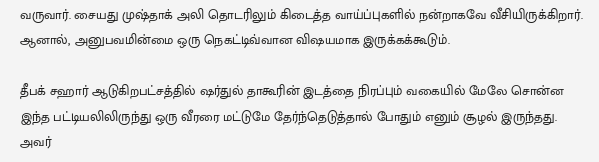வருவார். சையது முஷ்தாக் அலி தொடரிலும் கிடைத்த வாய்ப்புகளில் நன்றாகவே வீசியிருக்கிறார். ஆனால், அனுபவமின்மை ஒரு நெகட்டிவ்வான விஷயமாக இருக்கக்கூடும்.

தீபக் சஹார் ஆடுகிறபட்சத்தில் ஷர்துல் தாகூரின் இடத்தை நிரப்பும் வகையில் மேலே சொன்ன இந்த பட்டியலிலிருந்து ஒரு வீரரை மட்டுமே தேர்ந்தெடுத்தால் போதும் எனும் சூழல் இருந்தது. அவர்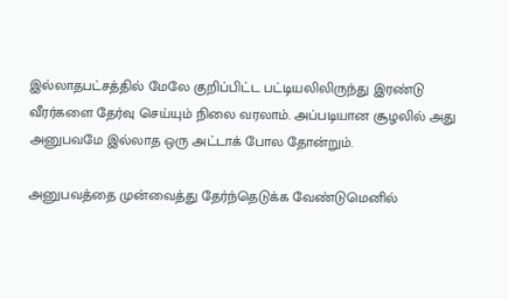இல்லாதபட்சத்தில் மேலே குறிப்பிட்ட பட்டியலிலிருந்து இரண்டு வீரர்களை தேர்வு செய்யும் நிலை வரலாம். அப்படியான சூழலில் அது அனுபவமே இல்லாத ஒரு அட்டாக் போல தோன்றும்.

அனுபவத்தை முன்வைத்து தேர்ந்தெடுக்க வேண்டுமெனில்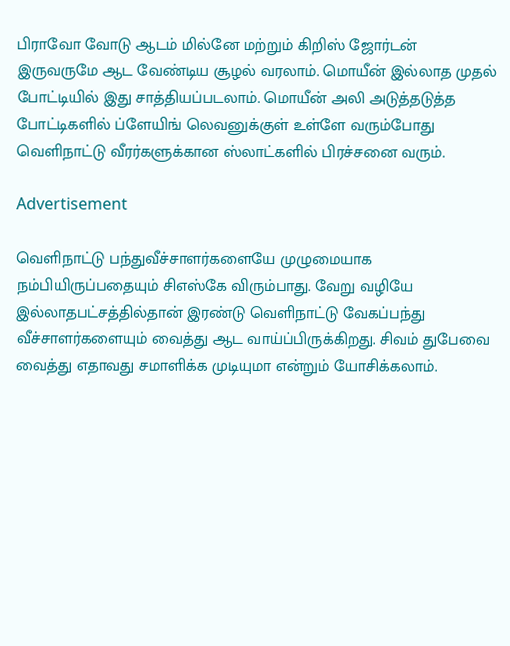பிராவோ வோடு ஆடம் மில்னே மற்றும் கிறிஸ் ஜோர்டன் இருவருமே ஆட வேண்டிய சூழல் வரலாம். மொயீன் இல்லாத முதல் போட்டியில் இது சாத்தியப்படலாம். மொயீன் அலி அடுத்தடுத்த போட்டிகளில் ப்ளேயிங் லெவனுக்குள் உள்ளே வரும்போது வெளிநாட்டு வீரர்களுக்கான ஸ்லாட்களில் பிரச்சனை வரும்.

Advertisement

வெளிநாட்டு பந்துவீச்சாளர்களையே முழுமையாக நம்பியிருப்பதையும் சிஎஸ்கே விரும்பாது. வேறு வழியே இல்லாதபட்சத்தில்தான் இரண்டு வெளிநாட்டு வேகப்பந்து வீச்சாளர்களையும் வைத்து ஆட வாய்ப்பிருக்கிறது. சிவம் துபேவை வைத்து எதாவது சமாளிக்க முடியுமா என்றும் யோசிக்கலாம்.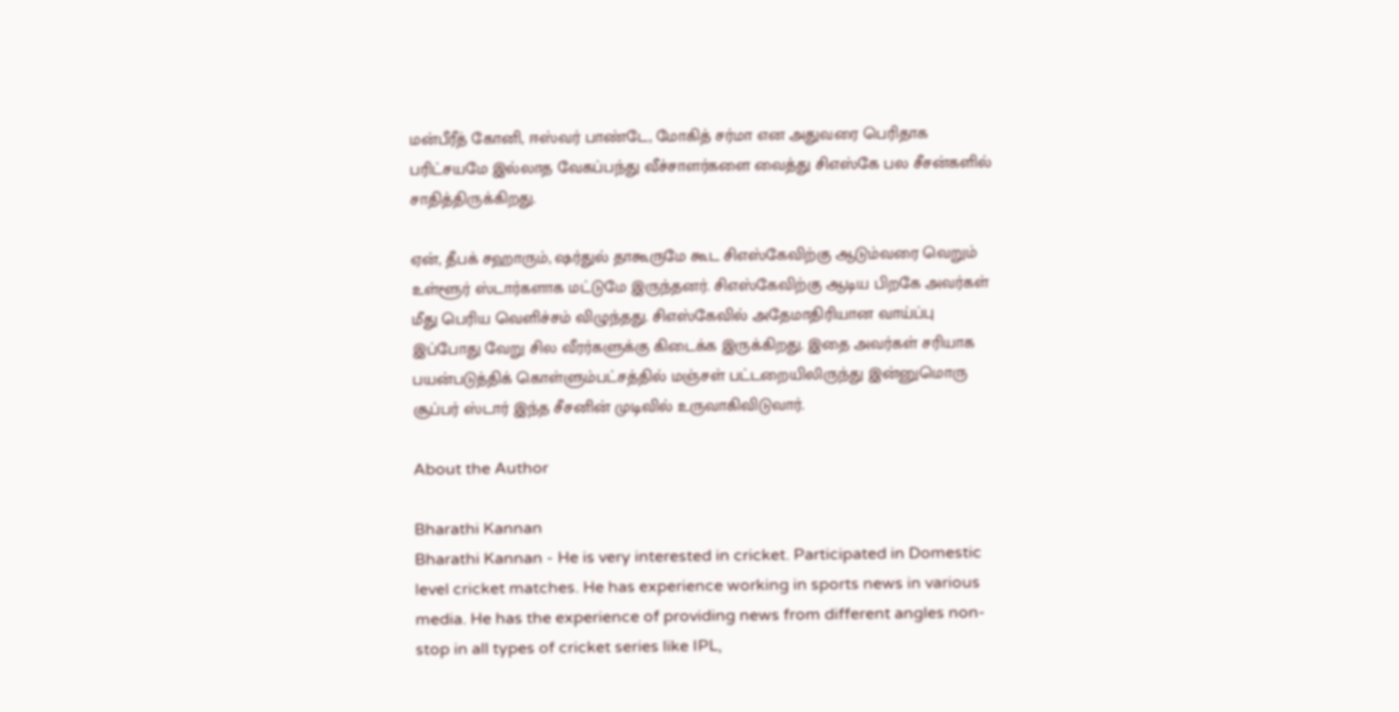மன்பீரீத் கோனி, ஈஸ்வர் பாண்டே, மோகித் சர்மா என அதுவரை பெரிதாக பரிட்சயமே இல்லாத வேகப்பந்து வீச்சாளர்களை வைத்து சிஎஸ்கே பல சீசன்களில் சாதித்திருக்கிறது.

ஏன், தீபக் சஹாரும், ஷர்துல் தாகூருமே கூட சிஎஸ்கேவிற்கு ஆடும்வரை வெறும் உள்ளூர் ஸ்டார்களாக மட்டுமே இருந்தனர். சிஎஸ்கேவிற்கு ஆடிய பிறகே அவர்கள் மீது பெரிய வெளிச்சம் விழுந்தது. சிஎஸ்கேவில் அதேமாதிரியான வாய்ப்பு இப்போது வேறு சில வீரர்களுக்கு கிடைக்க இருக்கிறது. இதை அவர்கள் சரியாக பயன்படுத்திக் கொள்ளும்பட்சத்தில் மஞ்சள் பட்டறையிலிருந்து இன்னுமொரு சூப்பர் ஸ்டார் இந்த சீசனின் முடிவில் உருவாகிவிடுவார்.

About the Author

Bharathi Kannan
Bharathi Kannan - He is very interested in cricket. Participated in Domestic level cricket matches. He has experience working in sports news in various media. He has the experience of providing news from different angles non-stop in all types of cricket series like IPL,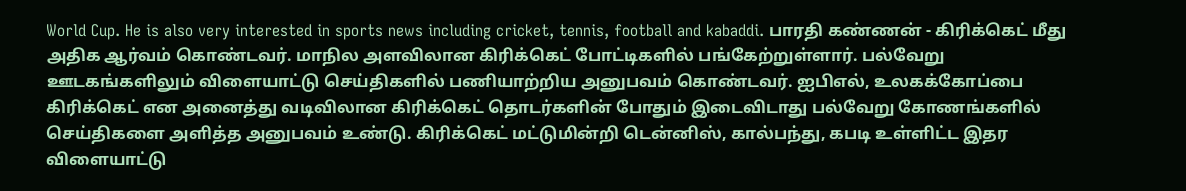World Cup. He is also very interested in sports news including cricket, tennis, football and kabaddi. பாரதி கண்ணன் - கிரிக்கெட் மீது அதிக ஆர்வம் கொண்டவர். மாநில அளவிலான கிரிக்கெட் போட்டிகளில் பங்கேற்றுள்ளார். பல்வேறு ஊடகங்களிலும் விளையாட்டு செய்திகளில் பணியாற்றிய அனுபவம் கொண்டவர். ஐபிஎல், உலகக்கோப்பை கிரிக்கெட் என அனைத்து வடிவிலான கிரிக்கெட் தொடர்களின் போதும் இடைவிடாது பல்வேறு கோணங்களில் செய்திகளை அளித்த அனுபவம் உண்டு. கிரிக்கெட் மட்டுமின்றி டென்னிஸ், கால்பந்து, கபடி உள்ளிட்ட இதர விளையாட்டு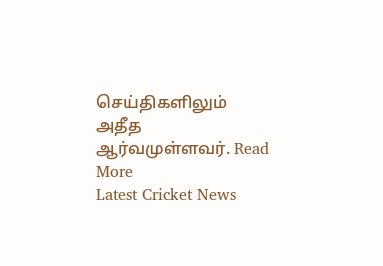செய்திகளிலும் அதீத ஆர்வமுள்ளவர். Read More
Latest Cricket News